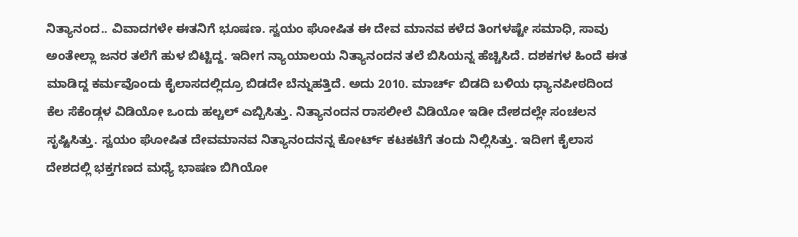ನಿತ್ಯಾನಂದ.. ವಿವಾದಗಳೇ ಈತನಿಗೆ ಭೂಷಣ. ಸ್ವಯಂ ಘೋಷಿತ ಈ ದೇವ ಮಾನವ ಕಳೆದ ತಿಂಗಳಷ್ಟೇ ಸಮಾಧಿ, ಸಾವು ಅಂತೇಲ್ಲಾ ಜನರ ತಲೆಗೆ ಹುಳ ಬಿಟ್ಟಿದ್ದ. ಇದೀಗ ನ್ಯಾಯಾಲಯ ನಿತ್ಯಾನಂದನ ತಲೆ ಬಿಸಿಯನ್ನ ಹೆಚ್ಚಿಸಿದೆ. ದಶಕಗಳ ಹಿಂದೆ ಈತ ಮಾಡಿದ್ದ ಕರ್ಮವೊಂದು ಕೈಲಾಸದಲ್ಲಿದ್ರೂ ಬಿಡದೇ ಬೆನ್ನುಹತ್ತಿದೆ. ಅದು 2010. ಮಾರ್ಚ್ ಬಿಡದಿ ಬಳಿಯ ಧ್ಯಾನಪೀಠದಿಂದ ಕೆಲ ಸೆಕೆಂಡ್ಗಳ ವಿಡಿಯೋ ಒಂದು ಹಲ್ಚಲ್ ಎಬ್ಬಿಸಿತ್ತು. ನಿತ್ಯಾನಂದನ ರಾಸಲೀಲೆ ವಿಡಿಯೋ ಇಡೀ ದೇಶದಲ್ಲೇ ಸಂಚಲನ ಸೃಷ್ಟಿಸಿತ್ತು. ಸ್ವಯಂ ಘೋಷಿತ ದೇವಮಾನವ ನಿತ್ಯಾನಂದನನ್ನ ಕೋರ್ಟ್ ಕಟಕಟೆಗೆ ತಂದು ನಿಲ್ಲಿಸಿತ್ತು. ಇದೀಗ ಕೈಲಾಸ ದೇಶದಲ್ಲಿ ಭಕ್ತಗಣದ ಮಧ್ಯೆ ಭಾಷಣ ಬಿಗಿಯೋ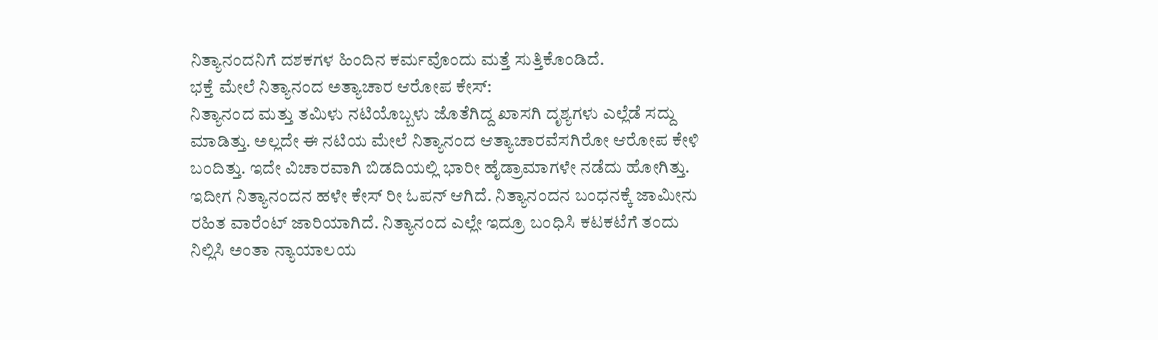ನಿತ್ಯಾನಂದನಿಗೆ ದಶಕಗಳ ಹಿಂದಿನ ಕರ್ಮವೊಂದು ಮತ್ತೆ ಸುತ್ತಿಕೊಂಡಿದೆ.
ಭಕ್ತೆ ಮೇಲೆ ನಿತ್ಯಾನಂದ ಅತ್ಯಾಚಾರ ಆರೋಪ ಕೇಸ್:
ನಿತ್ಯಾನಂದ ಮತ್ತು ತಮಿಳು ನಟಿಯೊಬ್ಬಳು ಜೊತೆಗಿದ್ದ ಖಾಸಗಿ ದೃಶ್ಯಗಳು ಎಲ್ಲೆಡೆ ಸದ್ದು ಮಾಡಿತ್ತು. ಅಲ್ಲದೇ ಈ ನಟಿಯ ಮೇಲೆ ನಿತ್ಯಾನಂದ ಆತ್ಯಾಚಾರವೆಸಗಿರೋ ಆರೋಪ ಕೇಳಿ ಬಂದಿತ್ತು. ಇದೇ ವಿಚಾರವಾಗಿ ಬಿಡದಿಯಲ್ಲಿ ಭಾರೀ ಹೈಡ್ರಾಮಾಗಳೇ ನಡೆದು ಹೋಗಿತ್ತು. ಇದೀಗ ನಿತ್ಯಾನಂದನ ಹಳೇ ಕೇಸ್ ರೀ ಓಪನ್ ಆಗಿದೆ. ನಿತ್ಯಾನಂದನ ಬಂಧನಕ್ಕೆ ಜಾಮೀನು ರಹಿತ ವಾರೆಂಟ್ ಜಾರಿಯಾಗಿದೆ. ನಿತ್ಯಾನಂದ ಎಲ್ಲೇ ಇದ್ರೂ ಬಂಧಿಸಿ ಕಟಕಟೆಗೆ ತಂದು ನಿಲ್ಲಿಸಿ ಅಂತಾ ನ್ಯಾಯಾಲಯ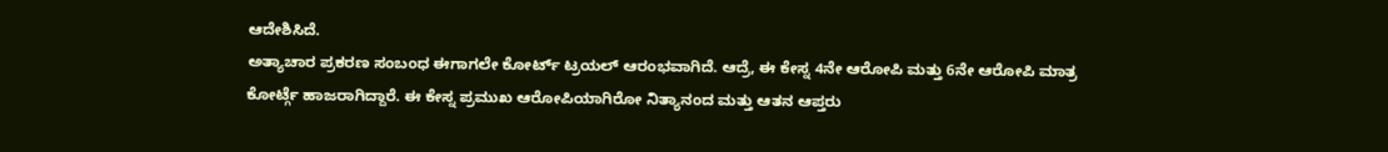ಆದೇಶಿಸಿದೆ.
ಅತ್ಯಾಚಾರ ಪ್ರಕರಣ ಸಂಬಂಧ ಈಗಾಗಲೇ ಕೋರ್ಟ್ ಟ್ರಯಲ್ ಆರಂಭವಾಗಿದೆ. ಆದ್ರೆ, ಈ ಕೇಸ್ನ 4ನೇ ಆರೋಪಿ ಮತ್ತು 6ನೇ ಆರೋಪಿ ಮಾತ್ರ ಕೋರ್ಟ್ಗೆ ಹಾಜರಾಗಿದ್ದಾರೆ. ಈ ಕೇಸ್ನ ಪ್ರಮುಖ ಆರೋಪಿಯಾಗಿರೋ ನಿತ್ಯಾನಂದ ಮತ್ತು ಆತನ ಆಪ್ತರು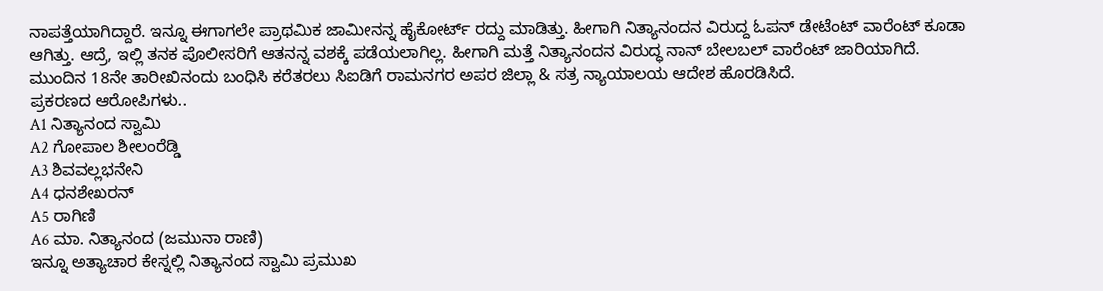ನಾಪತ್ತೆಯಾಗಿದ್ದಾರೆ. ಇನ್ನೂ ಈಗಾಗಲೇ ಪ್ರಾಥಮಿಕ ಜಾಮೀನನ್ನ ಹೈಕೋರ್ಟ್ ರದ್ದು ಮಾಡಿತ್ತು. ಹೀಗಾಗಿ ನಿತ್ಯಾನಂದನ ವಿರುದ್ದ ಓಪನ್ ಡೇಟೆಂಟ್ ವಾರೆಂಟ್ ಕೂಡಾ ಆಗಿತ್ತು. ಆದ್ರೆ, ಇಲ್ಲಿ ತನಕ ಪೊಲೀಸರಿಗೆ ಆತನನ್ನ ವಶಕ್ಕೆ ಪಡೆಯಲಾಗಿಲ್ಲ. ಹೀಗಾಗಿ ಮತ್ತೆ ನಿತ್ಯಾನಂದನ ವಿರುದ್ಧ ನಾನ್ ಬೇಲಬಲ್ ವಾರೆಂಟ್ ಜಾರಿಯಾಗಿದೆ. ಮುಂದಿನ 18ನೇ ತಾರೀಖಿನಂದು ಬಂಧಿಸಿ ಕರೆತರಲು ಸಿಐಡಿಗೆ ರಾಮನಗರ ಅಪರ ಜಿಲ್ಲಾ & ಸತ್ರ ನ್ಯಾಯಾಲಯ ಆದೇಶ ಹೊರಡಿಸಿದೆ.
ಪ್ರಕರಣದ ಆರೋಪಿಗಳು..
A1 ನಿತ್ಯಾನಂದ ಸ್ವಾಮಿ
A2 ಗೋಪಾಲ ಶೀಲಂರೆಡ್ಡಿ
A3 ಶಿವವಲ್ಲಭನೇನಿ
A4 ಧನಶೇಖರನ್
A5 ರಾಗಿಣಿ
A6 ಮಾ. ನಿತ್ಯಾನಂದ (ಜಮುನಾ ರಾಣಿ)
ಇನ್ನೂ ಅತ್ಯಾಚಾರ ಕೇಸ್ನಲ್ಲಿ ನಿತ್ಯಾನಂದ ಸ್ವಾಮಿ ಪ್ರಮುಖ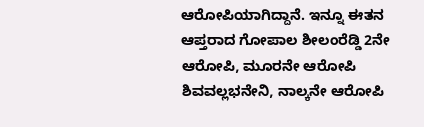ಆರೋಪಿಯಾಗಿದ್ದಾನೆ. ಇನ್ನೂ ಈತನ ಆಪ್ತರಾದ ಗೋಪಾಲ ಶೀಲಂರೆಡ್ಡಿ 2ನೇ ಆರೋಪಿ, ಮೂರನೇ ಆರೋಪಿ ಶಿವವಲ್ಲಭನೇನಿ, ನಾಲ್ಕನೇ ಆರೋಪಿ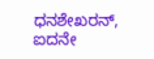ಧನಶೇಖರನ್, ಐದನೇ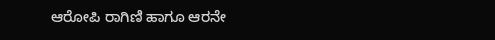ಆರೋಪಿ ರಾಗಿಣಿ ಹಾಗೂ ಆರನೇ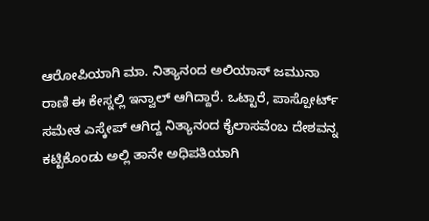ಆರೋಪಿಯಾಗಿ ಮಾ. ನಿತ್ಯಾನಂದ ಅಲಿಯಾಸ್ ಜಮುನಾ ರಾಣಿ ಈ ಕೇಸ್ನಲ್ಲಿ ಇನ್ವಾಲ್ ಆಗಿದ್ದಾರೆ. ಒಟ್ಟಾರೆ, ಪಾಸ್ಪೋರ್ಟ್ ಸಮೇತ ಎಸ್ಕೇಪ್ ಆಗಿದ್ದ ನಿತ್ಯಾನಂದ ಕೈಲಾಸವೆಂಬ ದೇಶವನ್ನ ಕಟ್ಟಿಕೊಂಡು ಅಲ್ಲಿ ತಾನೇ ಅಧಿಪತಿಯಾಗಿ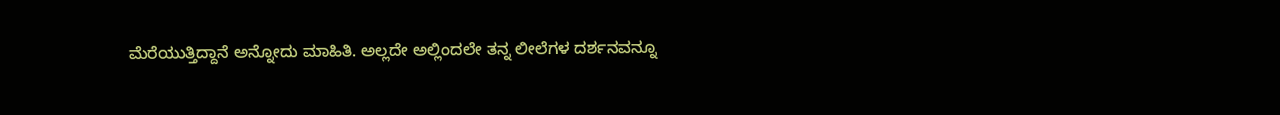ಮೆರೆಯುತ್ತಿದ್ದಾನೆ ಅನ್ನೋದು ಮಾಹಿತಿ. ಅಲ್ಲದೇ ಅಲ್ಲಿಂದಲೇ ತನ್ನ ಲೀಲೆಗಳ ದರ್ಶನವನ್ನೂ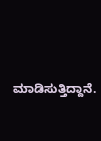ಮಾಡಿಸುತ್ತಿದ್ದಾನೆ.